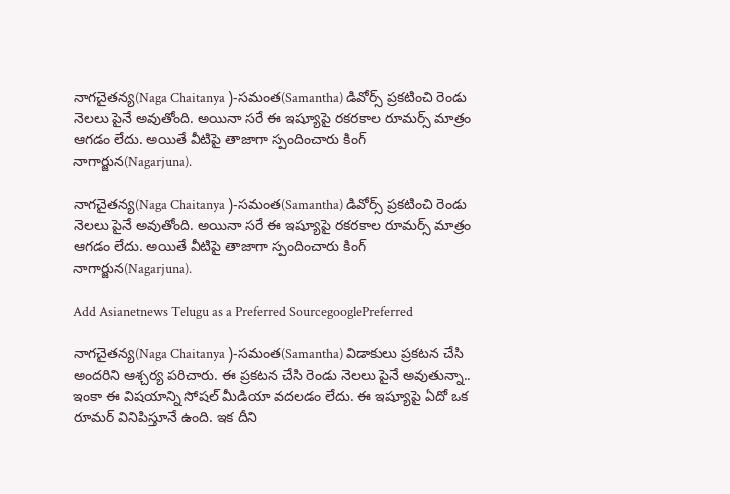నాగచైతన్య(Naga Chaitanya )-సమంత(Samantha) డివోర్స్ ప్రకటించి రెండు నెలలు పైనే అవుతోంది. అయినా సరే ఈ ఇష్యూపై రకరకాల రూమర్స్ మాత్రం ఆగడం లేదు. అయితే వీటిపై తాజాగా స్పందించారు కింగ్ నాగార్జున(Nagarjuna).

నాగచైతన్య(Naga Chaitanya )-సమంత(Samantha) డివోర్స్ ప్రకటించి రెండు నెలలు పైనే అవుతోంది. అయినా సరే ఈ ఇష్యూపై రకరకాల రూమర్స్ మాత్రం ఆగడం లేదు. అయితే వీటిపై తాజాగా స్పందించారు కింగ్ నాగార్జున(Nagarjuna).

Add Asianetnews Telugu as a Preferred SourcegooglePreferred

నాగచైతన్య(Naga Chaitanya )-సమంత(Samantha) విడాకులు ప్రకటన చేసి అందరిని ఆశ్చర్య పరిచారు. ఈ ప్రకటన చేసి రెండు నెలలు పైనే అవుతున్నా.. ఇంకా ఈ విషయాన్ని సోషల్ మీడియా వదలడం లేదు. ఈ ఇష్యూపై ఏదో ఒక రూమర్ వినిపిస్తూనే ఉంది. ఇక దీని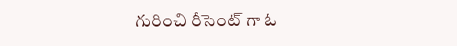గురించి రీసెంట్ గా ఓ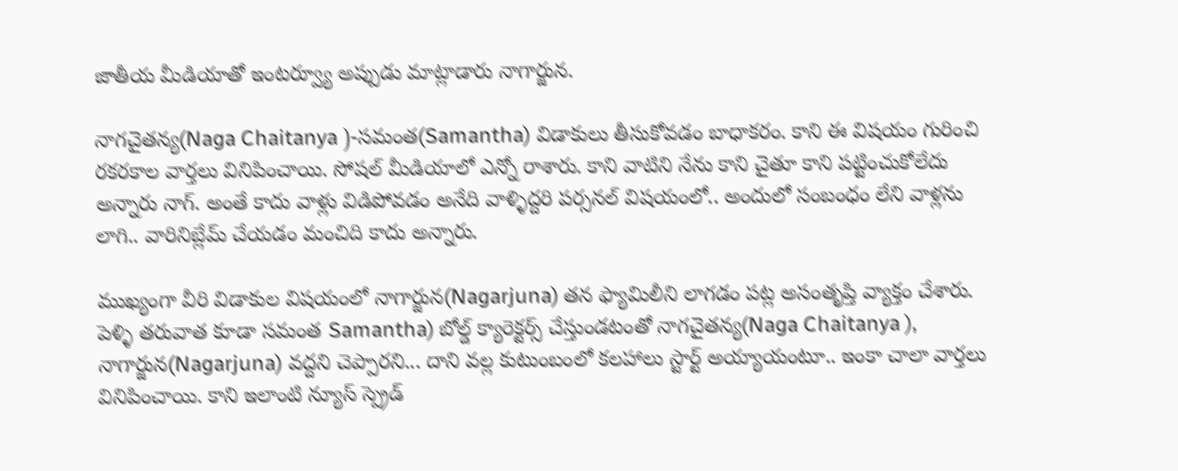జాతీయ మీడియాతో ఇంటర్వ్యూ అప్పుడు మాట్లాడారు నాగార్జున.

నాగచైతన్య(Naga Chaitanya )-సమంత(Samantha) విడాకులు తీసుకోవడం బాధాకరం. కాని ఈ విషయం గురించి రకరకాల వార్తలు వినిపించాయి. సోషల్ మీడియాలో ఎన్నో రాశారు. కాని వాటిని నేను కాని చైతూ కాని పట్టించుకోలేదు అన్నారు నాగ్. అంతే కాదు వాళ్లు విడిపోవడం అనేది వాళ్ళిద్దరి పర్సనల్ విషయంలో.. అందులో సంబంధం లేని వాళ్లను లాగి.. వారినిబ్లేమ్ చేయడం మంచిది కాదు అన్నారు.

ముఖ్యంగా వీరి విడాకుల విషయంలో నాగార్జున(Nagarjuna) తన ఫ్యామిలీని లాగడం పట్ల అసంతృప్తి వ్యాక్తం చేశారు. పెళ్ళి తరువాత కూడా సమంత Samantha) బోల్డ్ క్యారెక్టర్స్ చేస్తుండటంతో నాగచైతన్య(Naga Chaitanya ), నాగార్జున(Nagarjuna) వద్దని చెప్పారని... దాని వల్ల కుటుంబంలో కలహాలు స్టార్ట్ అయ్యాయంటూ.. ఇంకా చాలా వార్తలు వినిపించాయి. కాని ఇలాంటి న్యూస్ స్ప్రెడ్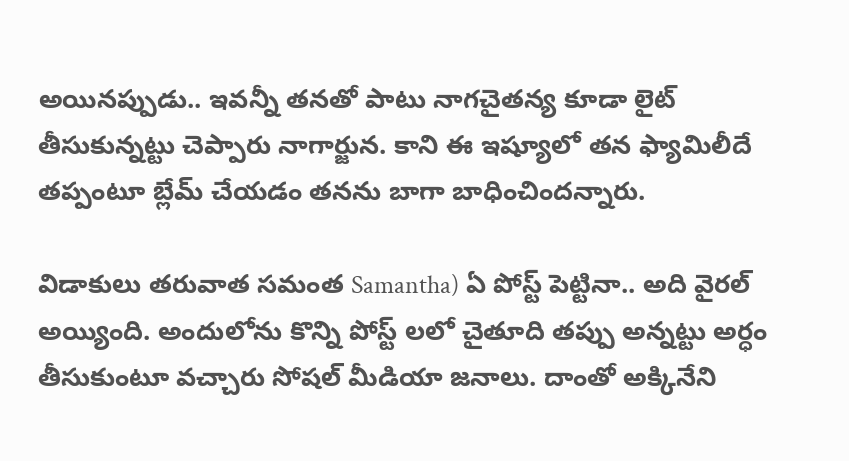అయినప్పుడు.. ఇవన్నీ తనతో పాటు నాగచైతన్య కూడా లైట్ తీసుకున్నట్టు చెప్పారు నాగార్జున. కాని ఈ ఇష్యూలో తన ఫ్యామిలీదే తప్పంటూ బ్లేమ్ చేయడం తనను బాగా బాధించిందన్నారు.

విడాకులు తరువాత సమంత Samantha) ఏ పోస్ట్ పెట్టినా.. అది వైరల్ అయ్యింది. అందులోను కొన్ని పోస్ట్ లలో చైతూది తప్పు అన్నట్టు అర్ధం తీసుకుంటూ వచ్చారు సోషల్ మీడియా జనాలు. దాంతో అక్కినేని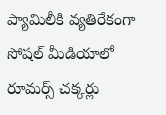ప్యామిలీకి వ్యతిరేకంగా సోషల్ మీడియాలో రూమర్స్ చక్కర్లు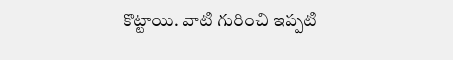కొట్టాయి. వాటి గురించి ఇప్పటి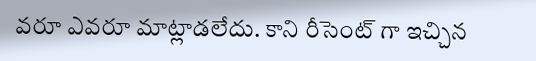వరూ ఎవరూ మాట్లాడలేదు. కాని రీసెంట్ గా ఇచ్చిన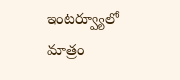ఇంటర్వ్యూలో మాత్రం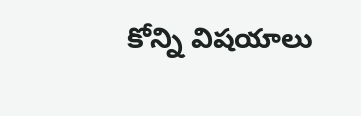కోన్ని విషయాలు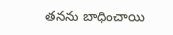తనను బాధించాయి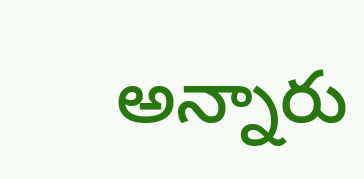అన్నారు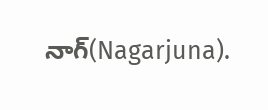నాగ్(Nagarjuna).